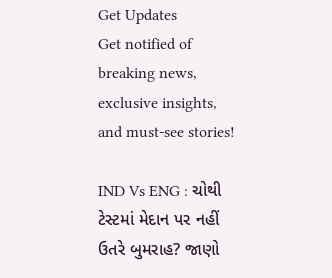Get Updates
Get notified of breaking news, exclusive insights, and must-see stories!

IND Vs ENG : ચોથી ટેસ્ટમાં મેદાન પર નહીં ઉતરે બુમરાહ? જાણો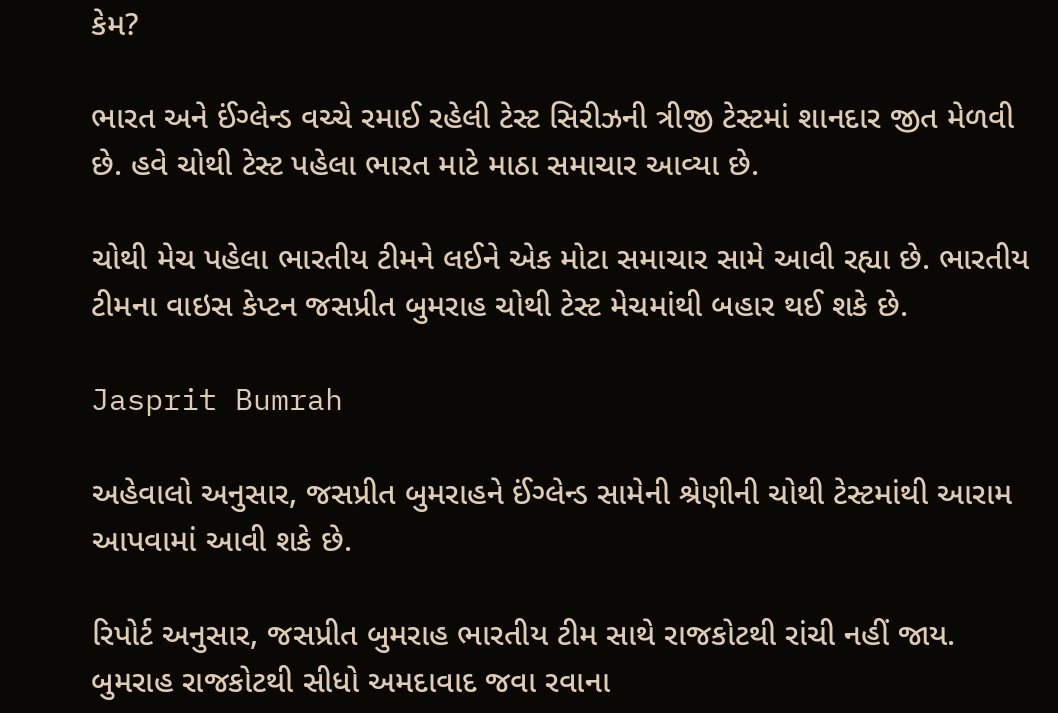કેમ?

ભારત અને ઈંગ્લેન્ડ વચ્ચે રમાઈ રહેલી ટેસ્ટ સિરીઝની ત્રીજી ટેસ્ટમાં શાનદાર જીત મેળવી છે. હવે ચોથી ટેસ્ટ પહેલા ભારત માટે માઠા સમાચાર આવ્યા છે.

ચોથી મેચ પહેલા ભારતીય ટીમને લઈને એક મોટા સમાચાર સામે આવી રહ્યા છે. ભારતીય ટીમના વાઇસ કેપ્ટન જસપ્રીત બુમરાહ ચોથી ટેસ્ટ મેચમાંથી બહાર થઈ શકે છે.

Jasprit Bumrah

અહેવાલો અનુસાર, જસપ્રીત બુમરાહને ઈંગ્લેન્ડ સામેની શ્રેણીની ચોથી ટેસ્ટમાંથી આરામ આપવામાં આવી શકે છે.

રિપોર્ટ અનુસાર, જસપ્રીત બુમરાહ ભારતીય ટીમ સાથે રાજકોટથી રાંચી નહીં જાય. બુમરાહ રાજકોટથી સીધો અમદાવાદ જવા રવાના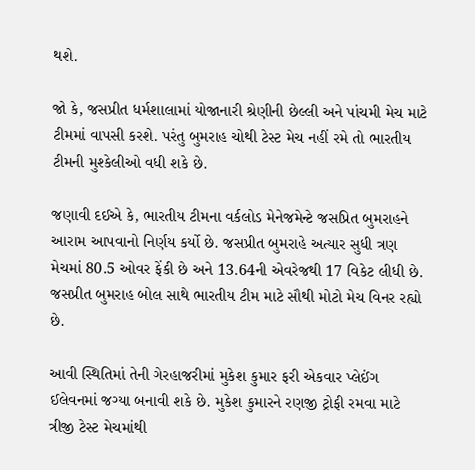થશે.

જો કે, જસપ્રીત ધર્મશાલામાં યોજાનારી શ્રેણીની છેલ્લી અને પાંચમી મેચ માટે ટીમમાં વાપસી કરશે. પરંતુ બુમરાહ ચોથી ટેસ્ટ મેચ નહીં રમે તો ભારતીય ટીમની મુશ્કેલીઓ વધી શકે છે.

જણાવી દઈએ કે, ભારતીય ટીમના વર્કલોડ મેનેજમેન્ટે જસપ્રિત બુમરાહને આરામ આપવાનો નિર્ણય કર્યો છે. જસપ્રીત બુમરાહે અત્યાર સુધી ત્રણ મેચમાં 80.5 ઓવર ફેંકી છે અને 13.64ની એવરેજથી 17 વિકેટ લીધી છે. જસપ્રીત બુમરાહ બોલ સાથે ભારતીય ટીમ માટે સૌથી મોટો મેચ વિનર રહ્યો છે.

આવી સ્થિતિમાં તેની ગેરહાજરીમાં મુકેશ કુમાર ફરી એકવાર પ્લેઈંગ ઈલેવનમાં જગ્યા બનાવી શકે છે. મુકેશ કુમારને રણજી ટ્રોફી રમવા માટે ત્રીજી ટેસ્ટ મેચમાંથી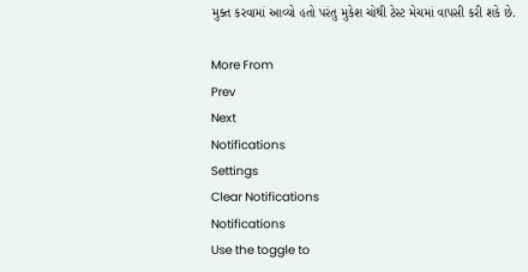મુક્ત કરવામાં આવ્યો હતો પરંતુ મુકેશ ચોથી ટેસ્ટ મેચમાં વાપસી કરી શકે છે.

More From
Prev
Next
Notifications
Settings
Clear Notifications
Notifications
Use the toggle to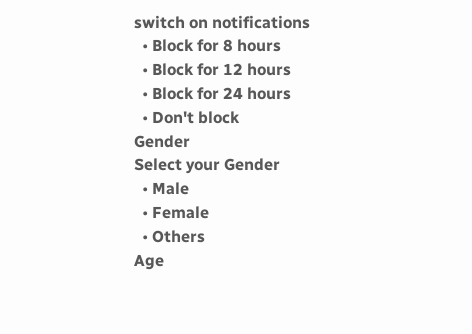switch on notifications
  • Block for 8 hours
  • Block for 12 hours
  • Block for 24 hours
  • Don't block
Gender
Select your Gender
  • Male
  • Female
  • Others
Age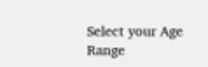Select your Age Range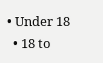• Under 18
  • 18 to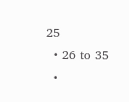25
  • 26 to 35
  •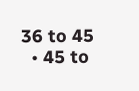36 to 45
  • 45 to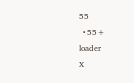55
  • 55+
loader
X